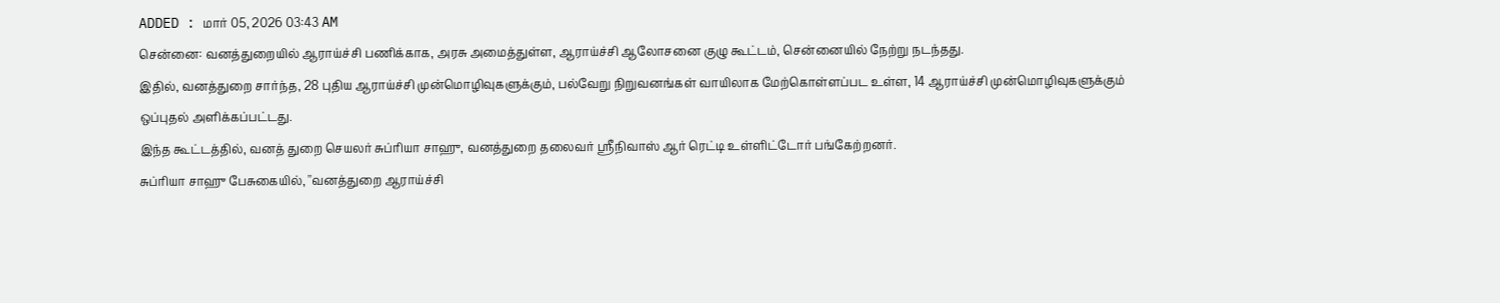ADDED : மார் 05, 2026 03:43 AM
சென்னை: வனத்துறையில் ஆராய்ச்சி பணிக்காக, அரசு அமைத்துள்ள, ஆராய்ச்சி ஆலோசனை குழு கூட்டம், சென்னையில் நேற்று நடந்தது.
இதில், வனத்துறை சார்ந்த, 28 புதிய ஆராய்ச்சி முன்மொழிவுகளுக்கும், பல்வேறு நிறுவனங்கள் வாயிலாக மேற்கொள்ளப்பட உள்ள, 14 ஆராய்ச்சி முன்மொழிவுகளுக்கும் ஒப்புதல் அளிக்கப்பட்டது.
இந்த கூட்டத்தில், வனத் துறை செயலர் சுப்ரியா சாஹு, வனத்துறை தலைவர் ஸ்ரீநிவாஸ் ஆர் ரெட்டி உள்ளிட்டோர் பங்கேற்றனர்.
சுப்ரியா சாஹு பேசுகையில், ''வனத்துறை ஆராய்ச்சி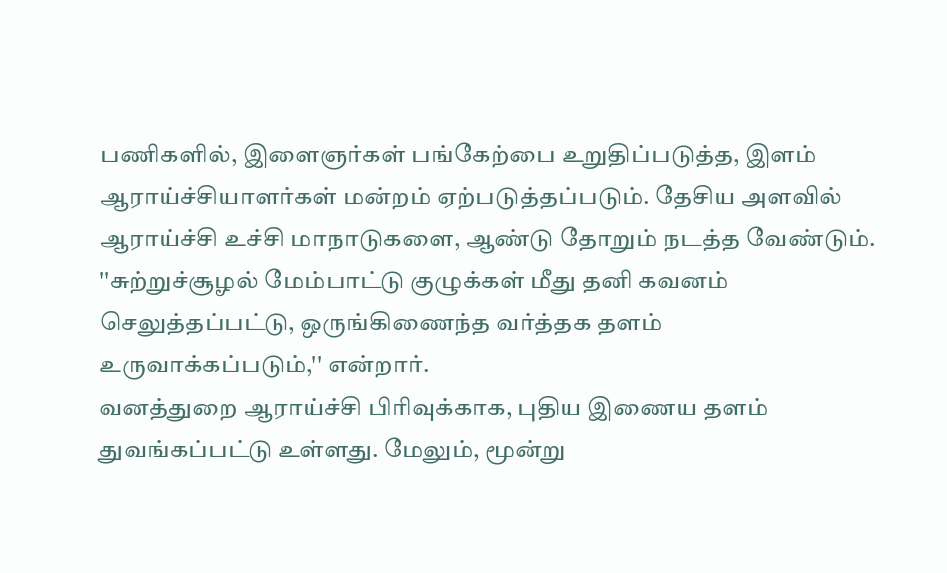பணிகளில், இளைஞர்கள் பங்கேற்பை உறுதிப்படுத்த, இளம் ஆராய்ச்சியாளர்கள் மன்றம் ஏற்படுத்தப்படும். தேசிய அளவில் ஆராய்ச்சி உச்சி மாநாடுகளை, ஆண்டு தோறும் நடத்த வேண்டும்.
''சுற்றுச்சூழல் மேம்பாட்டு குழுக்கள் மீது தனி கவனம் செலுத்தப்பட்டு, ஒருங்கிணைந்த வர்த்தக தளம் உருவாக்கப்படும்,'' என்றார்.
வனத்துறை ஆராய்ச்சி பிரிவுக்காக, புதிய இணைய தளம் துவங்கப்பட்டு உள்ளது. மேலும், மூன்று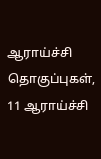ஆராய்ச்சி தொகுப்புகள், 11 ஆராய்ச்சி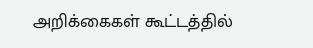அறிக்கைகள் கூட்டத்தில்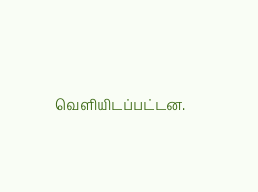வெளியிடப்பட்டன.